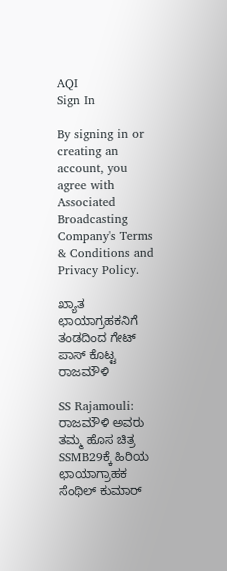AQI
Sign In

By signing in or creating an account, you agree with Associated Broadcasting Company's Terms & Conditions and Privacy Policy.

ಖ್ಯಾತ ಛಾಯಾಗ್ರಹಕನಿಗೆ ತಂಡದಿಂದ ಗೇಟ್ ಪಾಸ್ ಕೊಟ್ಟ ರಾಜಮೌಳಿ

SS Rajamouli: ರಾಜಮೌಳಿ ಅವರು ತಮ್ಮ ಹೊಸ ಚಿತ್ರ SSMB29ಕ್ಕೆ ಹಿರಿಯ ಛಾಯಾಗ್ರಾಹಕ ಸೆಂಥಿಲ್ ಕುಮಾರ್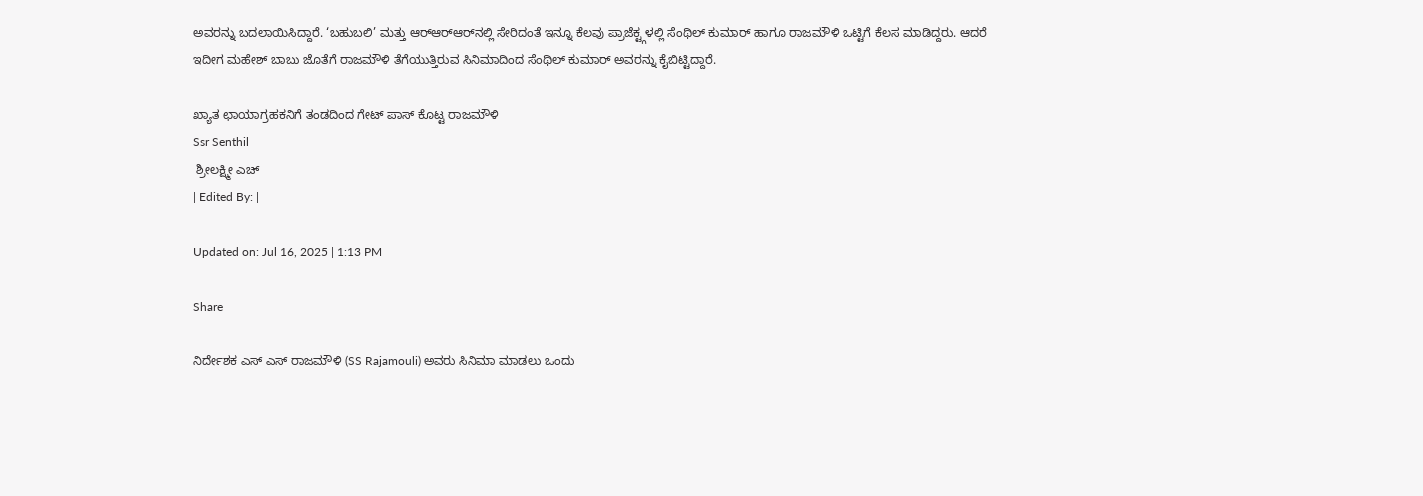ಅವರನ್ನು ಬದಲಾಯಿಸಿದ್ದಾರೆ. ‘ಬಹುಬಲಿ’ ಮತ್ತು ಆರ್‌ಆರ್‌ಆರ್‌ನಲ್ಲಿ ಸೇರಿದಂತೆ ಇನ್ನೂ ಕೆಲವು ಪ್ರಾಜೆಕ್ಟ್ಗಳಲ್ಲಿ ಸೆಂಥಿಲ್ ಕುಮಾರ್ ಹಾಗೂ ರಾಜಮೌಳಿ ಒಟ್ಟಿಗೆ ಕೆಲಸ ಮಾಡಿದ್ದರು. ಆದರೆ ಇದೀಗ ಮಹೇಶ್ ಬಾಬು ಜೊತೆಗೆ ರಾಜಮೌಳಿ ತೆಗೆಯುತ್ತಿರುವ ಸಿನಿಮಾದಿಂದ ಸೆಂಥಿಲ್ ಕುಮಾರ್ ಅವರನ್ನು ಕೈಬಿಟ್ಟಿದ್ದಾರೆ.

ಖ್ಯಾತ ಛಾಯಾಗ್ರಹಕನಿಗೆ ತಂಡದಿಂದ ಗೇಟ್ ಪಾಸ್ ಕೊಟ್ಟ ರಾಜಮೌಳಿ
Ssr Senthil
 ಶ್ರೀಲಕ್ಷ್ಮೀ ಎಚ್
| Edited By: |

Updated on: Jul 16, 2025 | 1:13 PM

Share

ನಿರ್ದೇಶಕ ಎಸ್ ಎಸ್ ರಾಜಮೌಳಿ (SS Rajamouli) ಅವರು ಸಿನಿಮಾ ಮಾಡಲು ಒಂದು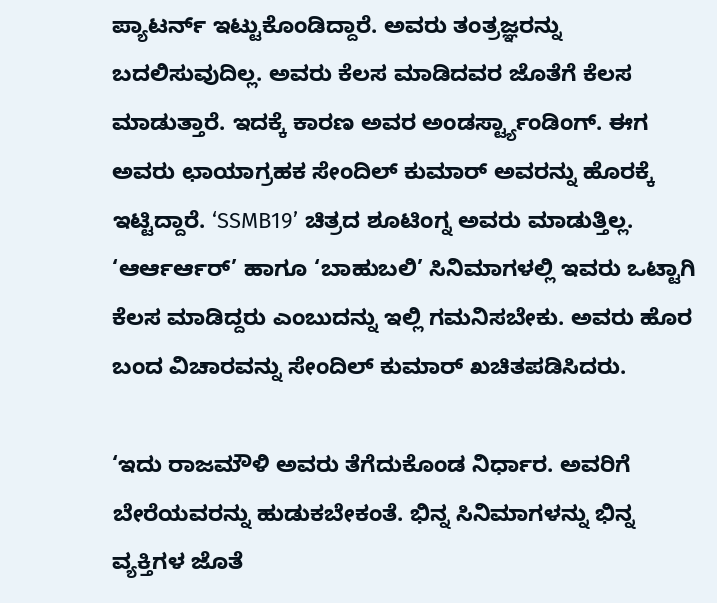ಪ್ಯಾಟರ್ನ್ ಇಟ್ಟುಕೊಂಡಿದ್ದಾರೆ. ಅವರು ತಂತ್ರಜ್ಞರನ್ನು ಬದಲಿಸುವುದಿಲ್ಲ. ಅವರು ಕೆಲಸ ಮಾಡಿದವರ ಜೊತೆಗೆ ಕೆಲಸ ಮಾಡುತ್ತಾರೆ. ಇದಕ್ಕೆ ಕಾರಣ ಅವರ ಅಂಡರ್ಸ್ಟ್ಯಾಂಡಿಂಗ್. ಈಗ ಅವರು ಛಾಯಾಗ್ರಹಕ ಸೇಂದಿಲ್ ಕುಮಾರ್ ಅವರನ್ನು ಹೊರಕ್ಕೆ ಇಟ್ಟಿದ್ದಾರೆ. ‘SSMB19’ ಚಿತ್ರದ ಶೂಟಿಂಗ್ನ ಅವರು ಮಾಡುತ್ತಿಲ್ಲ. ‘ಆರ್ಆರ್ಆರ್’ ಹಾಗೂ ‘ಬಾಹುಬಲಿ’ ಸಿನಿಮಾಗಳಲ್ಲಿ ಇವರು ಒಟ್ಟಾಗಿ ಕೆಲಸ ಮಾಡಿದ್ದರು ಎಂಬುದನ್ನು ಇಲ್ಲಿ ಗಮನಿಸಬೇಕು. ಅವರು ಹೊರ ಬಂದ ವಿಚಾರವನ್ನು ಸೇಂದಿಲ್ ಕುಮಾರ್ ಖಚಿತಪಡಿಸಿದರು.

‘ಇದು ರಾಜಮೌಳಿ ಅವರು ತೆಗೆದುಕೊಂಡ ನಿರ್ಧಾರ. ಅವರಿಗೆ ಬೇರೆಯವರನ್ನು ಹುಡುಕಬೇಕಂತೆ. ಭಿನ್ನ ಸಿನಿಮಾಗಳನ್ನು ಭಿನ್ನ ವ್ಯಕ್ತಿಗಳ ಜೊತೆ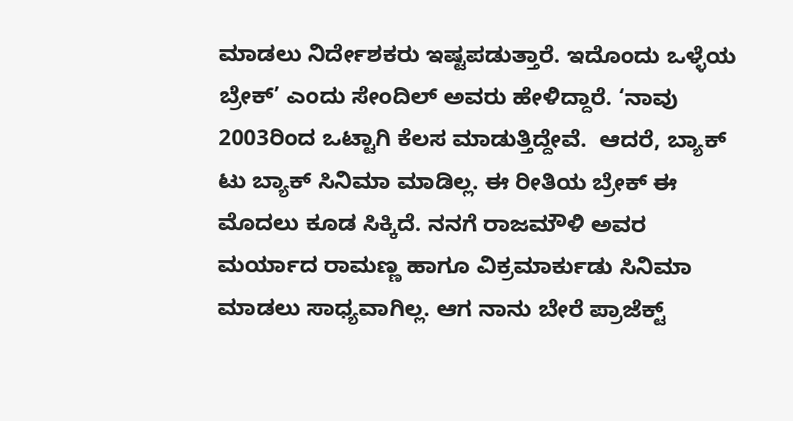ಮಾಡಲು ನಿರ್ದೇಶಕರು ಇಷ್ಟಪಡುತ್ತಾರೆ. ಇದೊಂದು ಒಳ್ಳೆಯ ಬ್ರೇಕ್’ ಎಂದು ಸೇಂದಿಲ್ ಅವರು ಹೇಳಿದ್ದಾರೆ. ‘ನಾವು 2003ರಿಂದ ಒಟ್ಟಾಗಿ ಕೆಲಸ ಮಾಡುತ್ತಿದ್ದೇವೆ.  ಆದರೆ, ಬ್ಯಾಕ್ ಟು ಬ್ಯಾಕ್ ಸಿನಿಮಾ ಮಾಡಿಲ್ಲ. ಈ ರೀತಿಯ ಬ್ರೇಕ್ ಈ ಮೊದಲು ಕೂಡ ಸಿಕ್ಕಿದೆ. ನನಗೆ ರಾಜಮೌಳಿ ಅವರ ಮರ್ಯಾದ ರಾಮಣ್ಣ ಹಾಗೂ ವಿಕ್ರಮಾರ್ಕುಡು ಸಿನಿಮಾ ಮಾಡಲು ಸಾಧ್ಯವಾಗಿಲ್ಲ. ಆಗ ನಾನು ಬೇರೆ ಪ್ರಾಜೆಕ್ಟ್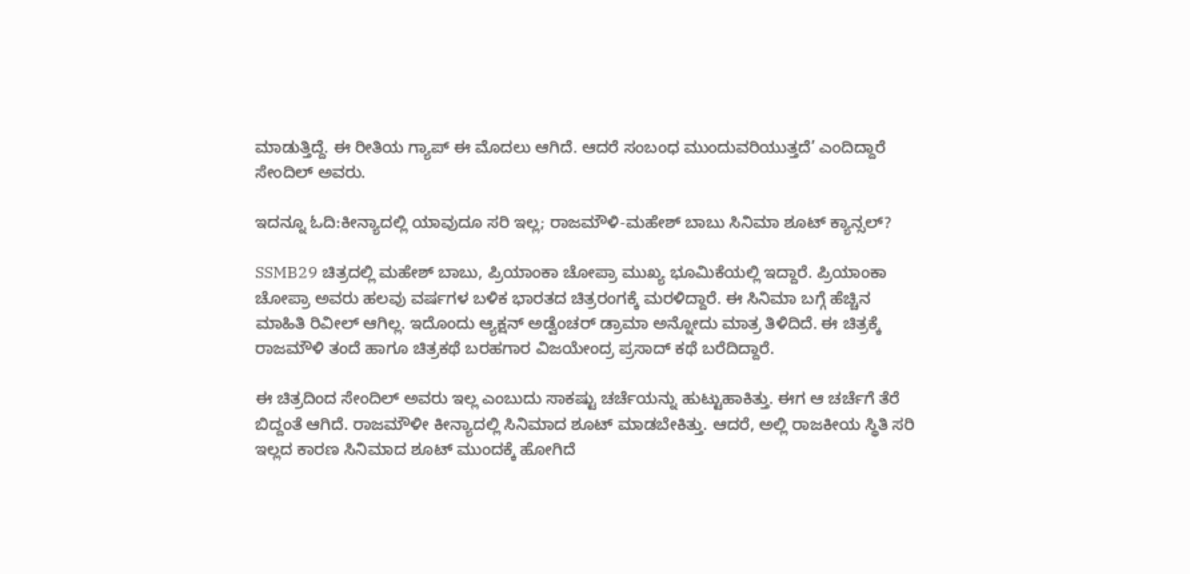ಮಾಡುತ್ತಿದ್ದೆ. ಈ ರೀತಿಯ ಗ್ಯಾಪ್ ಈ ಮೊದಲು ಆಗಿದೆ. ಆದರೆ ಸಂಬಂಧ ಮುಂದುವರಿಯುತ್ತದೆ’ ಎಂದಿದ್ದಾರೆ ಸೇಂದಿಲ್ ಅವರು.

ಇದನ್ನೂ ಓದಿ:ಕೀನ್ಯಾದಲ್ಲಿ ಯಾವುದೂ ಸರಿ ಇಲ್ಲ; ರಾಜಮೌಳಿ-ಮಹೇಶ್ ಬಾಬು ಸಿನಿಮಾ ಶೂಟ್ ಕ್ಯಾನ್ಸಲ್?

SSMB29 ಚಿತ್ರದಲ್ಲಿ ಮಹೇಶ್ ಬಾಬು, ಪ್ರಿಯಾಂಕಾ ಚೋಪ್ರಾ ಮುಖ್ಯ ಭೂಮಿಕೆಯಲ್ಲಿ ಇದ್ದಾರೆ. ಪ್ರಿಯಾಂಕಾ ಚೋಪ್ರಾ ಅವರು ಹಲವು ವರ್ಷಗಳ ಬಳಿಕ ಭಾರತದ ಚಿತ್ರರಂಗಕ್ಕೆ ಮರಳಿದ್ದಾರೆ. ಈ ಸಿನಿಮಾ ಬಗ್ಗೆ ಹೆಚ್ಚಿನ ಮಾಹಿತಿ ರಿವೀಲ್ ಆಗಿಲ್ಲ. ಇದೊಂದು ಆ್ಯಕ್ಷನ್ ಅಡ್ವೆಂಚರ್ ಡ್ರಾಮಾ ಅನ್ನೋದು ಮಾತ್ರ ತಿಳಿದಿದೆ. ಈ ಚಿತ್ರಕ್ಕೆ ರಾಜಮೌಳಿ ತಂದೆ ಹಾಗೂ ಚಿತ್ರಕಥೆ ಬರಹಗಾರ ವಿಜಯೇಂದ್ರ ಪ್ರಸಾದ್ ಕಥೆ ಬರೆದಿದ್ದಾರೆ.

ಈ ಚಿತ್ರದಿಂದ ಸೇಂದಿಲ್ ಅವರು ಇಲ್ಲ ಎಂಬುದು ಸಾಕಷ್ಟು ಚರ್ಚೆಯನ್ನು ಹುಟ್ಟುಹಾಕಿತ್ತು. ಈಗ ಆ ಚರ್ಚೆಗೆ ತೆರೆ ಬಿದ್ದಂತೆ ಆಗಿದೆ. ರಾಜಮೌಳೀ ಕೀನ್ಯಾದಲ್ಲಿ ಸಿನಿಮಾದ ಶೂಟ್ ಮಾಡಬೇಕಿತ್ತು. ಆದರೆ, ಅಲ್ಲಿ ರಾಜಕೀಯ ಸ್ಥಿತಿ ಸರಿ ಇಲ್ಲದ ಕಾರಣ ಸಿನಿಮಾದ ಶೂಟ್ ಮುಂದಕ್ಕೆ ಹೋಗಿದೆ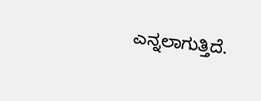ಎನ್ನಲಾಗುತ್ತಿದೆ.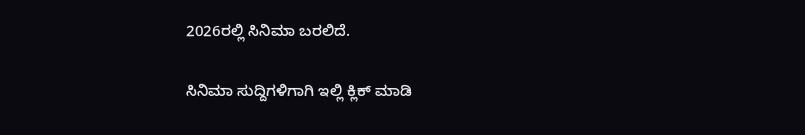2026ರಲ್ಲಿ ಸಿನಿಮಾ ಬರಲಿದೆ.

ಸಿನಿಮಾ ಸುದ್ದಿಗಳಿಗಾಗಿ ಇಲ್ಲಿ ಕ್ಲಿಕ್ ಮಾಡಿ